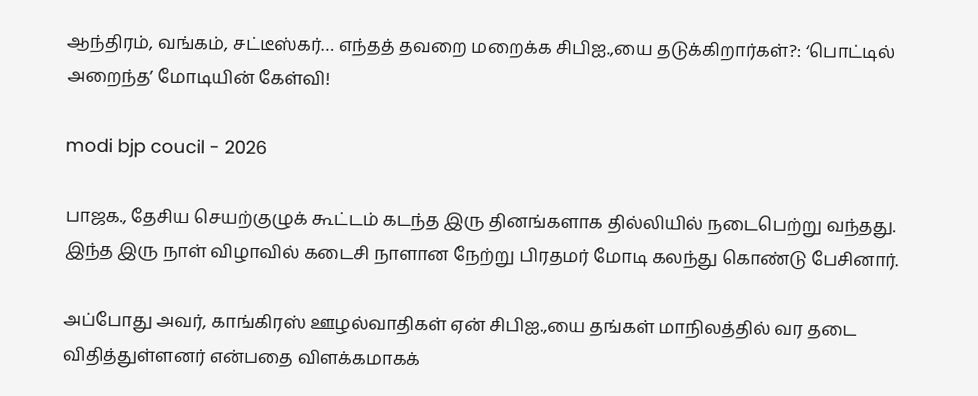ஆந்திரம், வங்கம், சட்டீஸ்கர்… எந்தத் தவறை மறைக்க சிபிஐ.,யை தடுக்கிறார்கள்?: ‘பொட்டில் அறைந்த’ மோடியின் கேள்வி!

modi bjp coucil - 2026

பாஜக., தேசிய செயற்குழுக் கூட்டம் கடந்த இரு தினங்களாக தில்லியில் நடைபெற்று வந்தது. இந்த இரு நாள் விழாவில் கடைசி நாளான நேற்று பிரதமர் மோடி கலந்து கொண்டு பேசினார்.

அப்போது அவர், காங்கிரஸ் ஊழல்வாதிகள் ஏன் சிபிஐ.,யை தங்கள் மாநிலத்தில் வர தடை விதித்துள்ளனர் என்பதை விளக்கமாகக்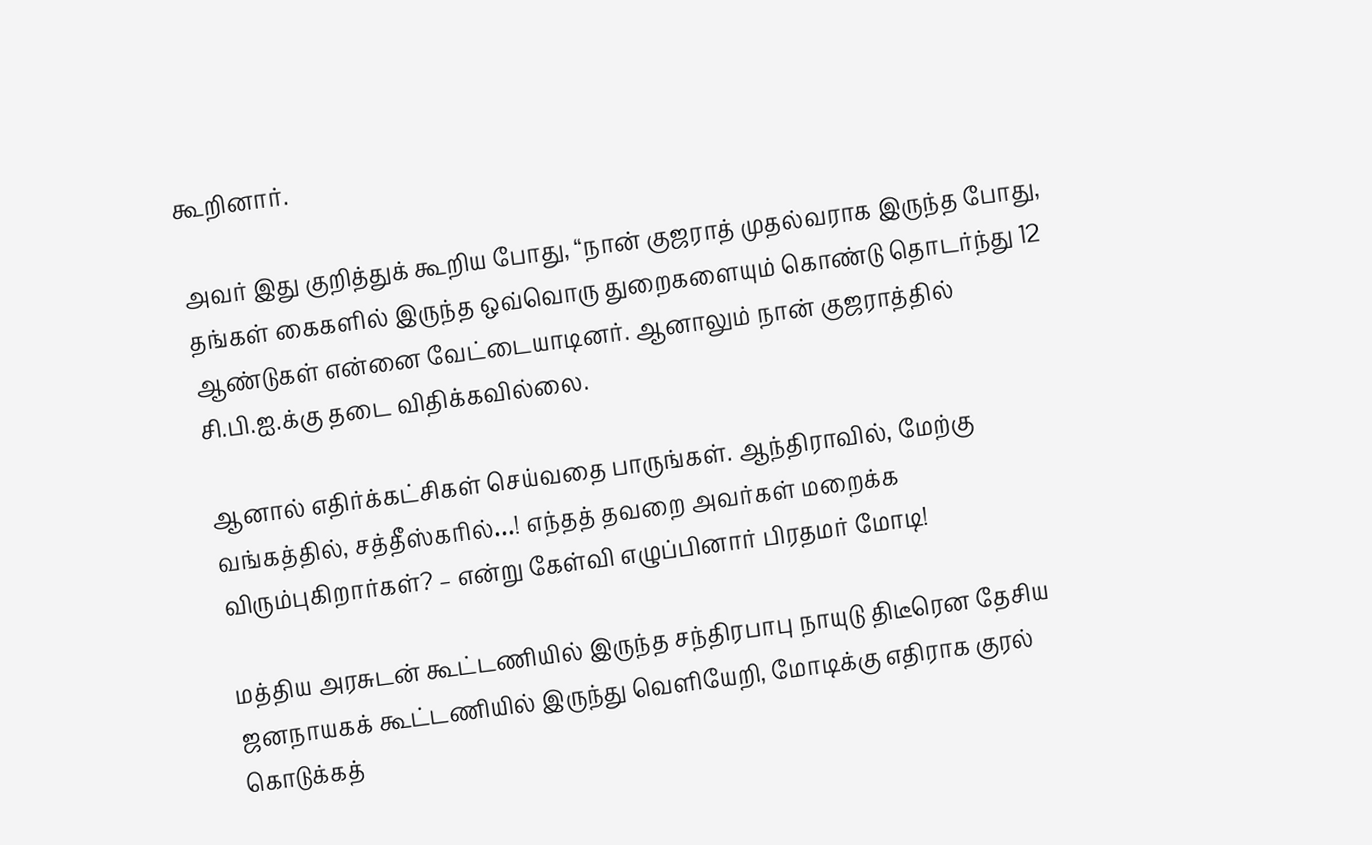கூறினார்.

அவர் இது குறித்துக் கூறிய போது, “நான் குஜராத் முதல்வராக இருந்த போது, தங்கள் கைகளில் இருந்த ஒவ்வொரு துறைகளையும் கொண்டு தொடர்ந்து 12 ஆண்டுகள் என்னை வேட்டையாடினர். ஆனாலும் நான் குஜராத்தில் சி.பி.ஐ.க்கு தடை விதிக்கவில்லை.

ஆனால் எதிர்க்கட்சிகள் செய்வதை பாருங்கள். ஆந்திராவில், மேற்கு வங்கத்தில், சத்தீஸ்கரில்…! எந்தத் தவறை அவர்கள் மறைக்க விரும்புகிறார்கள்? – என்று கேள்வி எழுப்பினார் பிரதமர் மோடி!

மத்திய அரசுடன் கூட்டணியில் இருந்த சந்திரபாபு நாயுடு திடீரென தேசிய ஜனநாயகக் கூட்டணியில் இருந்து வெளியேறி, மோடிக்கு எதிராக குரல் கொடுக்கத்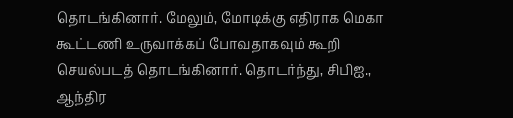தொடங்கினார். மேலும், மோடிக்கு எதிராக மெகா கூட்டணி உருவாக்கப் போவதாகவும் கூறி செயல்படத் தொடங்கினார். தொடர்ந்து, சிபிஐ., ஆந்திர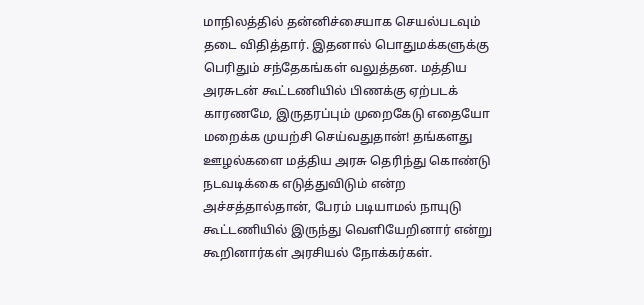மாநிலத்தில் தன்னிச்சையாக செயல்படவும் தடை விதித்தார். இதனால் பொதுமக்களுக்கு பெரிதும் சந்தேகங்கள் வலுத்தன. மத்திய அரசுடன் கூட்டணியில் பிணக்கு ஏற்படக் காரணமே, இருதரப்பும் முறைகேடு எதையோ மறைக்க முயற்சி செய்வதுதான்! தங்களது ஊழல்களை மத்திய அரசு தெரிந்து கொண்டு நடவடிக்கை எடுத்துவிடும் என்ற அச்சத்தால்தான், பேரம் படியாமல் நாயுடு கூட்டணியில் இருந்து வெளியேறினார் என்று கூறினார்கள் அரசியல் நோக்கர்கள்.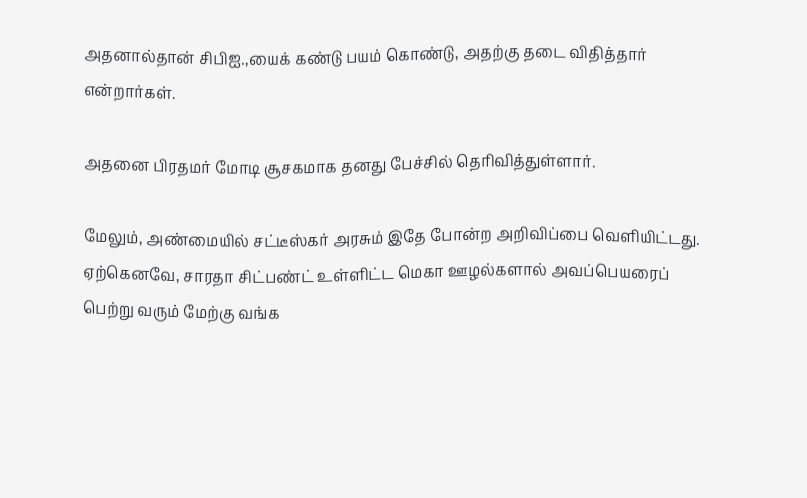அதனால்தான் சிபிஐ.,யைக் கண்டு பயம் கொண்டு, அதற்கு தடை விதித்தார் என்றார்கள்.

அதனை பிரதமர் மோடி சூசகமாக தனது பேச்சில் தெரிவித்துள்ளார்.

மேலும், அண்மையில் சட்டீஸ்கர் அரசும் இதே போன்ற அறிவிப்பை வெளியிட்டது. ஏற்கெனவே, சாரதா சிட்பண்ட் உள்ளிட்ட மெகா ஊழல்களால் அவப்பெயரைப் பெற்று வரும் மேற்கு வங்க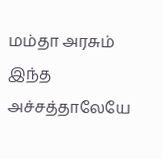மம்தா அரசும் இந்த அச்சத்தாலேயே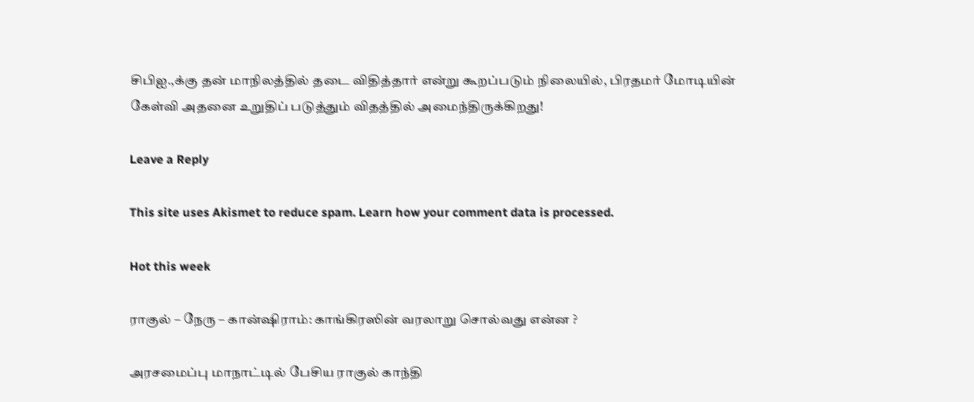சிபிஐ.,க்கு தன் மாநிலத்தில் தடை விதித்தார் என்று கூறப்படும் நிலையில், பிரதமர் மோடியின் கேள்வி அதனை உறுதிப் படுத்தும் விதத்தில் அமைந்திருக்கிறது!

Leave a Reply

This site uses Akismet to reduce spam. Learn how your comment data is processed.

Hot this week

ராகுல் – நேரு – கான்ஷிராம்: காங்கிரஸின் வரலாறு சொல்வது என்ன ?

அரசமைப்பு மாநாட்டில் பேசிய ராகுல் காந்தி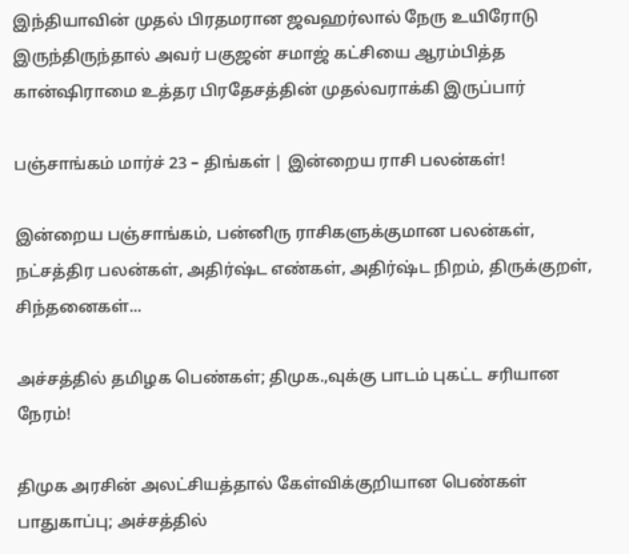இந்தியாவின் முதல் பிரதமரான ஜவஹர்லால் நேரு உயிரோடு இருந்திருந்தால் அவர் பகுஜன் சமாஜ் கட்சியை ஆரம்பித்த கான்ஷிராமை உத்தர பிரதேசத்தின் முதல்வராக்கி இருப்பார்

பஞ்சாங்கம் மார்ச் 23 – திங்கள் | இன்றைய ராசி பலன்கள்!

இன்றைய பஞ்சாங்கம், பன்னிரு ராசிகளுக்குமான பலன்கள், நட்சத்திர பலன்கள், அதிர்ஷ்ட எண்கள், அதிர்ஷ்ட நிறம், திருக்குறள், சிந்தனைகள்...

அச்சத்தில் தமிழக பெண்கள்; திமுக.,வுக்கு பாடம் புகட்ட சரியான நேரம்!

திமுக அரசின் அலட்சியத்தால் கேள்விக்குறியான பெண்கள் பாதுகாப்பு; அச்சத்தில்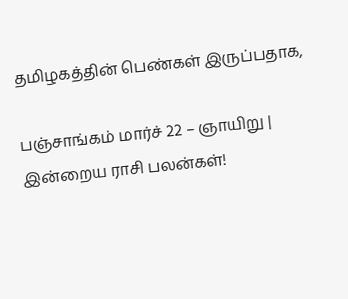தமிழகத்தின் பெண்கள் இருப்பதாக,

பஞ்சாங்கம் மார்ச் 22 – ஞாயிறு | இன்றைய ராசி பலன்கள்!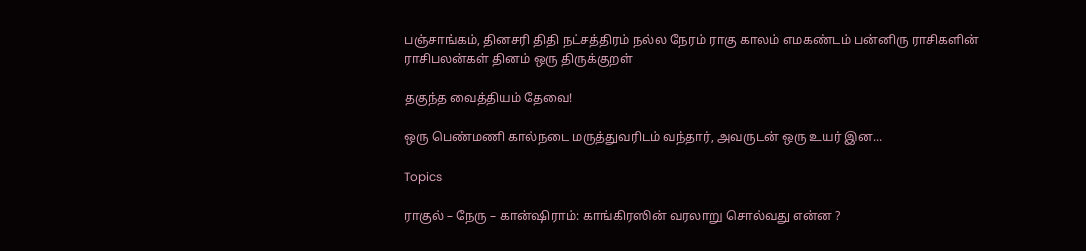பஞ்சாங்கம், தினசரி திதி நட்சத்திரம் நல்ல நேரம் ராகு காலம் எமகண்டம் பன்னிரு ராசிகளின் ராசிபலன்கள் தினம் ஒரு திருக்குறள்

தகுந்த வைத்தியம் தேவை!

ஒரு பெண்மணி கால்நடை மருத்துவரிடம் வந்தார், அவருடன் ஒரு உயர் இன...

Topics

ராகுல் – நேரு – கான்ஷிராம்: காங்கிரஸின் வரலாறு சொல்வது என்ன ?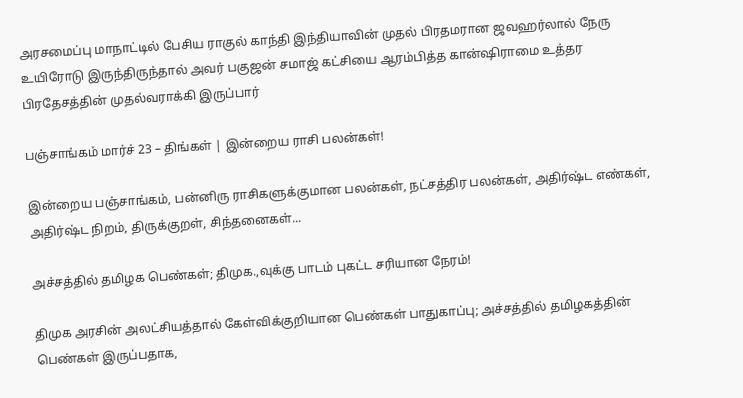அரசமைப்பு மாநாட்டில் பேசிய ராகுல் காந்தி இந்தியாவின் முதல் பிரதமரான ஜவஹர்லால் நேரு உயிரோடு இருந்திருந்தால் அவர் பகுஜன் சமாஜ் கட்சியை ஆரம்பித்த கான்ஷிராமை உத்தர பிரதேசத்தின் முதல்வராக்கி இருப்பார்

பஞ்சாங்கம் மார்ச் 23 – திங்கள் | இன்றைய ராசி பலன்கள்!

இன்றைய பஞ்சாங்கம், பன்னிரு ராசிகளுக்குமான பலன்கள், நட்சத்திர பலன்கள், அதிர்ஷ்ட எண்கள், அதிர்ஷ்ட நிறம், திருக்குறள், சிந்தனைகள்...

அச்சத்தில் தமிழக பெண்கள்; திமுக.,வுக்கு பாடம் புகட்ட சரியான நேரம்!

திமுக அரசின் அலட்சியத்தால் கேள்விக்குறியான பெண்கள் பாதுகாப்பு; அச்சத்தில் தமிழகத்தின் பெண்கள் இருப்பதாக,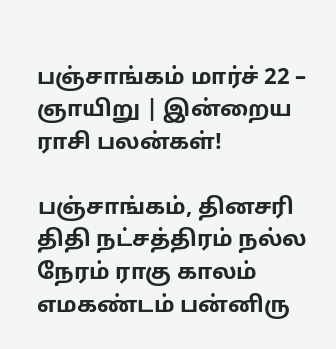பஞ்சாங்கம் மார்ச் 22 – ஞாயிறு | இன்றைய ராசி பலன்கள்!

பஞ்சாங்கம், தினசரி திதி நட்சத்திரம் நல்ல நேரம் ராகு காலம் எமகண்டம் பன்னிரு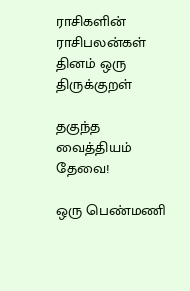ராசிகளின் ராசிபலன்கள் தினம் ஒரு திருக்குறள்

தகுந்த வைத்தியம் தேவை!

ஒரு பெண்மணி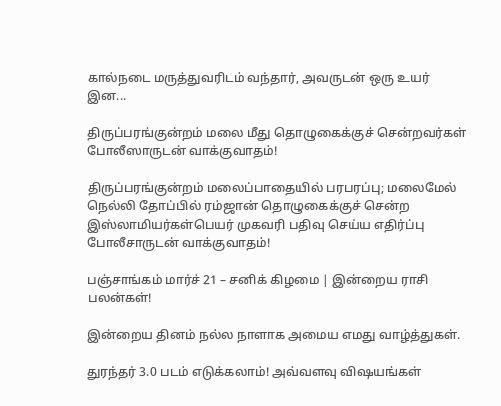கால்நடை மருத்துவரிடம் வந்தார், அவருடன் ஒரு உயர் இன...

திருப்பரங்குன்றம் மலை மீது தொழுகைக்குச் சென்றவர்கள் போலீஸாருடன் வாக்குவாதம்!

திருப்பரங்குன்றம் மலைப்பாதையில் பரபரப்பு; மலைமேல் நெல்லி தோப்பில் ரம்ஜான் தொழுகைக்குச் சென்ற இஸ்லாமியர்கள்பெயர் முகவரி பதிவு செய்ய எதிர்ப்பு போலீசாருடன் வாக்குவாதம்!

பஞ்சாங்கம் மார்ச் 21 – சனிக் கிழமை | இன்றைய ராசி பலன்கள்!

இன்றைய தினம் நல்ல நாளாக அமைய எமது வாழ்த்துகள்.

துரந்தர் 3.0 படம் எடுக்கலாம்! அவ்வளவு விஷயங்கள்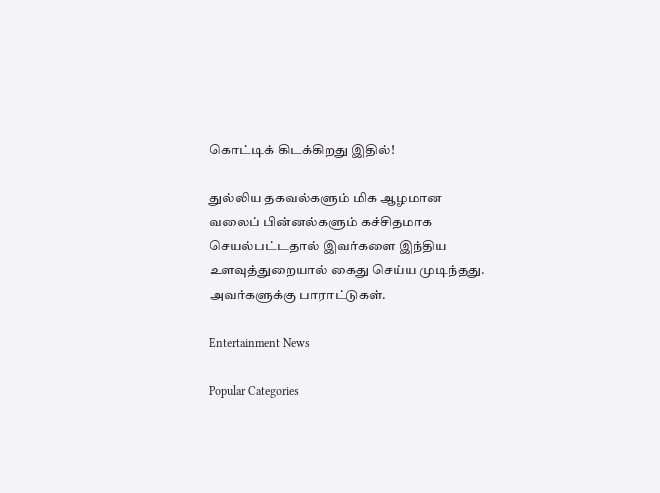கொட்டிக் கிடக்கிறது இதில்!

துல்லிய தகவல்களும் மிக ஆழமான வலைப் பின்னல்களும் கச்சிதமாக செயல்பட்டதால் இவர்களை இந்திய உளவுத்துறையால் கைது செய்ய முடிந்தது.  அவர்களுக்கு பாராட்டுகள்.

Entertainment News

Popular Categories